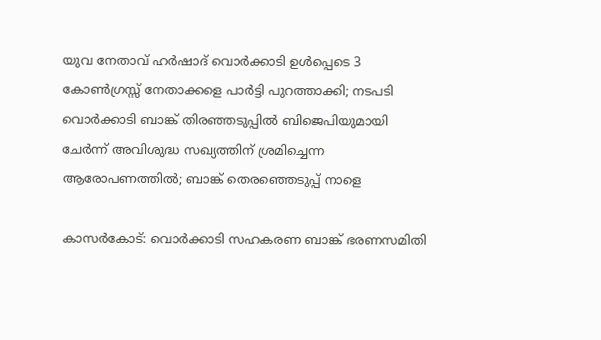യുവ നേതാവ് ഹര്‍ഷാദ്‌ വൊര്‍ക്കാടി ഉൾപ്പെടെ 3  കോണ്‍ഗ്രസ്സ് നേതാക്കളെ പാർട്ടി പുറത്താക്കി; നടപടി വൊര്‍ക്കാടി ബാങ്ക്‌ തിരഞ്ഞടുപ്പിൽ ബിജെപിയുമായി ചേർന്ന് അവിശുദ്ധ സഖ്യത്തിന് ശ്രമിച്ചെന്ന ആരോപണത്തിൽ; ബാങ്ക് തെരഞ്ഞെടുപ്പ് നാളെ

കാസർകോട്: വൊര്‍ക്കാടി സഹകരണ ബാങ്ക്‌ ഭരണസമിതി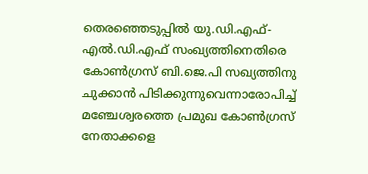തെരഞ്ഞെടുപ്പിൽ യു.ഡി.എഫ്‌- എല്‍.ഡി.എഫ്‌ സംഖ്യത്തിനെതിരെ കോണ്‍ഗ്രസ്‌ ബി.ജെ.പി സഖ്യത്തിനു ചുക്കാന്‍ പിടിക്കുന്നുവെന്നാരോപിച്ച് മഞ്ചേശ്വരത്തെ പ്രമുഖ കോണ്‍ഗ്രസ്‌ നേതാക്കളെ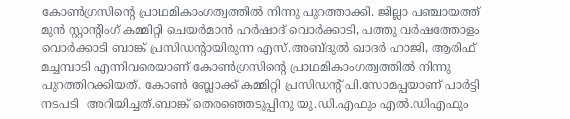കോണ്‍ഗ്രസിന്റെ പ്രാഥമികാംഗത്വത്തില്‍ നിന്നു പുറത്താക്കി. ജില്ലാ പഞ്ചായത്ത്‌ മുൻ സ്റ്റാന്റിംഗ്‌ കമ്മിറ്റി ചെയര്‍മാന്‍ ഹര്‍ഷാദ്‌ വൊര്‍ക്കാടി, പത്തു വര്‍ഷത്തോളം വൊര്‍ക്കാടി ബാങ്ക്‌ പ്രസിഡന്റായിരുന്ന എസ്‌.അബ്‌ദുല്‍ ഖാദര്‍ ഹാജി, ആരിഫ്‌ മച്ചമ്പാടി എന്നിവരെയാണ്‌ കോണ്‍ഗ്രസിന്റെ പ്രാഥമികാംഗത്വത്തില്‍ നിന്നു പുറത്തിറക്കിയത്. കോൺ ബ്ലോക്ക്‌ കമ്മിറ്റി പ്രസിഡന്‍റ് പി.സോമപ്പയാണ് പാർട്ടി നടപടി  അറിയിച്ചത്.ബാങ്ക്‌ തെരഞ്ഞെടുപ്പിനു യു.ഡി.എഫും എല്‍.ഡിഎഫും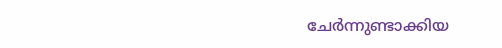ചേര്‍ന്നുണ്ടാക്കിയ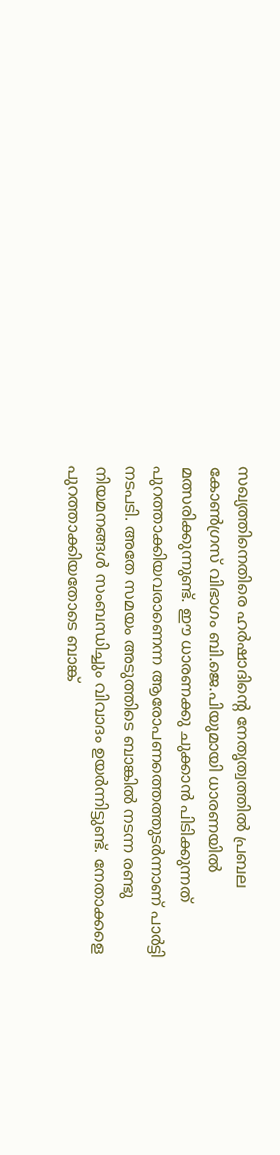സഖ്യത്തിനെതിരെ ഹര്‍ഷാദിന്റെ നേതൃത്വത്തില്‍ പ്രബല കോണ്‍ഗ്രസ്‌ വിഭാഗം ബി.ജെ.പിയുമായി ധാരണയില്‍ മത്സരിക്കുന്നുണ്ട്‌. ഈ ധാരണക്കു ചുക്കാൻ പിടിക്കുന്നത്‌ പുറത്താക്കിയവരാണെന്ന ആരോപണത്തെത്തുടര്‍ന്നാണ്‌ പാര്‍ട്ടി നടപടി. അതേ സമയം അടുത്തിടെ ബാങ്കില്‍ നടന്ന രണ്ടു നിയമനങ്ങൾ സംബന്ധിച്ചും വിവാദം ഉയർന്നിട്ടുണ്ട്. നേതാക്കളെ പുറത്താക്കിയതോടെ ബാങ്ക്‌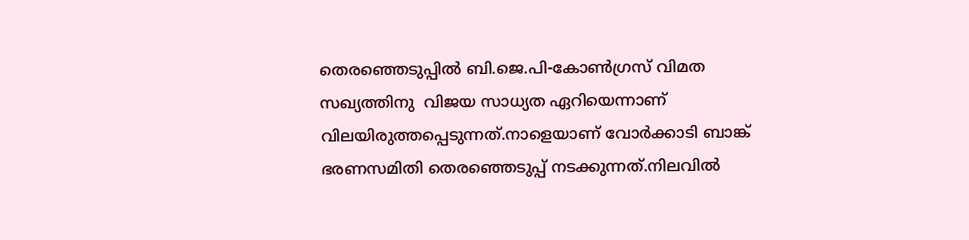തെരഞ്ഞെടുപ്പില്‍ ബി.ജെ.പി-കോണ്‍ഗ്രസ്‌ വിമത സഖ്യത്തിനു  വിജയ സാധ്യത ഏറിയെന്നാണ് വിലയിരുത്തപ്പെടുന്നത്.നാളെയാണ് വോർക്കാടി ബാങ്ക് ഭരണസമിതി തെരഞ്ഞെടുപ്പ് നടക്കുന്നത്.നിലവിൽ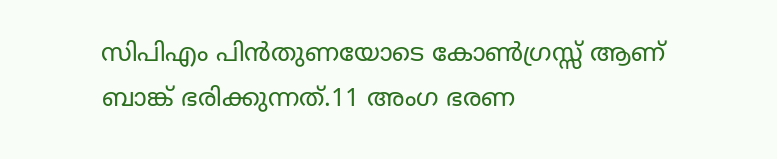സിപിഎം പിൻതുണയോടെ കോൺഗ്രസ്സ് ആണ് ബാങ്ക് ഭരിക്കുന്നത്.11 അംഗ ഭരണ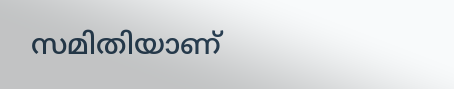സമിതിയാണ്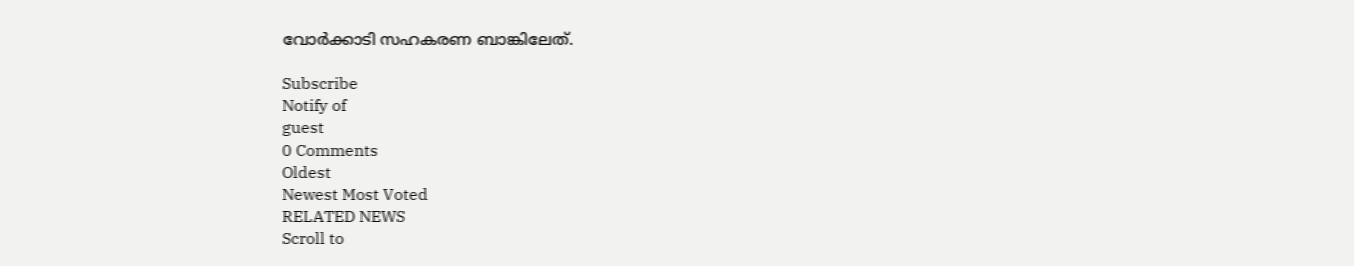വോർക്കാടി സഹകരണ ബാങ്കിലേത്.

Subscribe
Notify of
guest
0 Comments
Oldest
Newest Most Voted
RELATED NEWS
Scroll to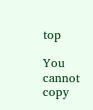top

You cannot copy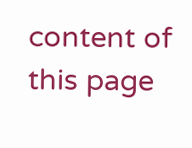content of this page